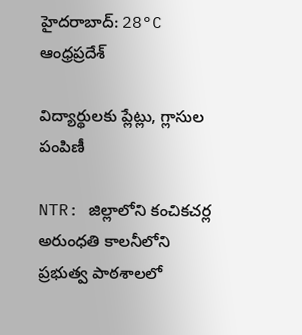హైదరాబాద్: 28°C
ఆంధ్రప్రదేశ్

విద్యార్థులకు ప్లేట్లు, గ్లాసుల పంపిణీ

NTR: జిల్లాలోని కంచికచర్ల అరుంధతి కాలనీలోని ప్రభుత్వ పాఠశాలలో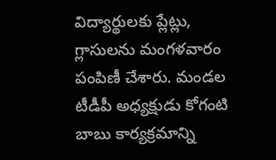విద్యార్థులకు ప్లేట్లు, గ్లాసులను మంగళవారం పంపిణీ చేశారు. మండల టీడీపీ అధ్యక్షుడు కోగంటి బాబు కార్యక్రమాన్ని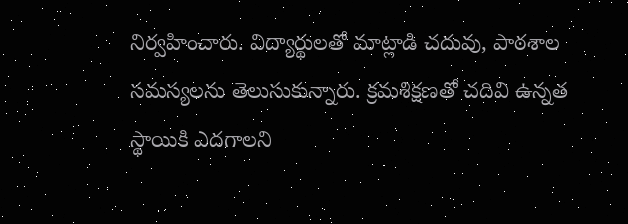నిర్వహించారు. విద్యార్థులతో మాట్లాడి చదువు, పాఠశాల సమస్యలను తెలుసుకున్నారు. క్రమశిక్షణతో చదివి ఉన్నత స్థాయికి ఎదగాలని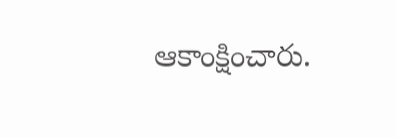ఆకాంక్షించారు.